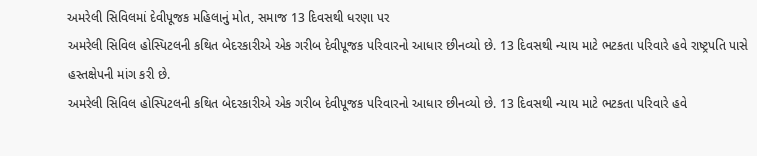અમરેલી સિવિલમાં દેવીપૂજક મહિલાનું મોત, સમાજ 13 દિવસથી ધરણા પર
અમરેલી સિવિલ હોસ્પિટલની કથિત બેદરકારીએ એક ગરીબ દેવીપૂજક પરિવારનો આધાર છીનવ્યો છે. 13 દિવસથી ન્યાય માટે ભટકતા પરિવારે હવે રાષ્ટ્રપતિ પાસે હસ્તક્ષેપની માંગ કરી છે.
અમરેલી સિવિલ હોસ્પિટલની કથિત બેદરકારીએ એક ગરીબ દેવીપૂજક પરિવારનો આધાર છીનવ્યો છે. 13 દિવસથી ન્યાય માટે ભટકતા પરિવારે હવે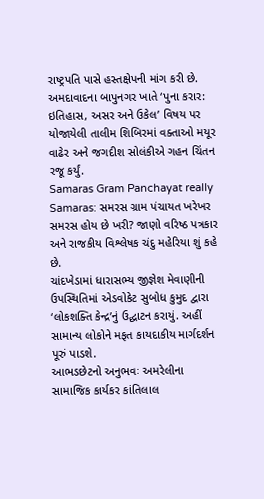રાષ્ટ્રપતિ પાસે હસ્તક્ષેપની માંગ કરી છે.
અમદાવાદના બાપુનગર ખાતે ‘પુના કરાર: ઇતિહાસ, અસર અને ઉકેલ’ વિષય પર યોજાયેલી તાલીમ શિબિરમાં વક્તાઓ મયૂર વાઢેર અને જગદીશ સોલંકીએ ગહન ચિંતન રજૂ કર્યું.
Samaras Gram Panchayat really Samaras: સમરસ ગ્રામ પંચાયત ખરેખર સમરસ હોય છે ખરી? જાણો વરિષ્ઠ પત્રકાર અને રાજકીય વિશ્લેષક ચંદુ મહેરિયા શું કહે છે.
ચાંદખેડામાં ધારાસભ્ય જીજ્ઞેશ મેવાણીની ઉપસ્થિતિમાં એડવોકેટ સુબોધ કુમુદ દ્વારા ‘લોકશક્તિ કેન્દ્ર’નું ઉદ્ઘાટન કરાયું. અહીં સામાન્ય લોકોને મફત કાયદાકીય માર્ગદર્શન પૂરું પાડશે.
આભડછેટનો અનુભવઃ અમરેલીના સામાજિક કાર્યકર કાંતિલાલ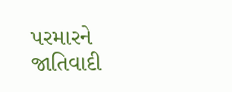પરમારને જાતિવાદી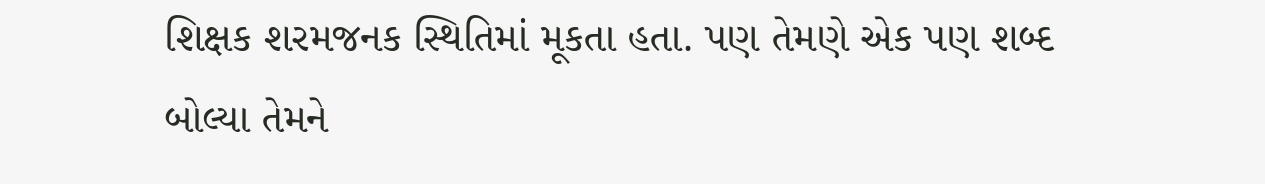શિક્ષક શરમજનક સ્થિતિમાં મૂકતા હતા. પણ તેમણે એક પણ શબ્દ બોલ્યા તેમને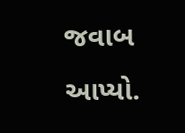જવાબ આપ્યો.